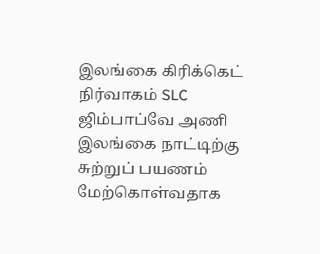இலங்கை கிரிக்கெட் நிர்வாகம் SLC ஜிம்பாப்வே அணி இலங்கை நாட்டிற்கு சுற்றுப் பயணம் மேற்கொள்வதாக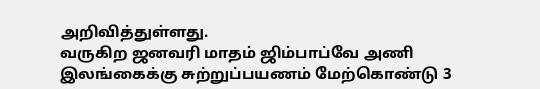அறிவித்துள்ளது.
வருகிற ஜனவரி மாதம் ஜிம்பாப்வே அணி இலங்கைக்கு சுற்றுப்பயணம் மேற்கொண்டு 3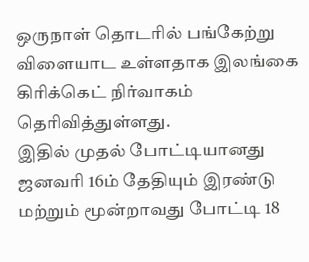ஒருநாள் தொடரில் பங்கேற்று விளையாட உள்ளதாக இலங்கை கிரிக்கெட் நிர்வாகம் தெரிவித்துள்ளது.
இதில் முதல் போட்டியானது ஜனவரி 16ம் தேதியும் இரண்டு மற்றும் மூன்றாவது போட்டி 18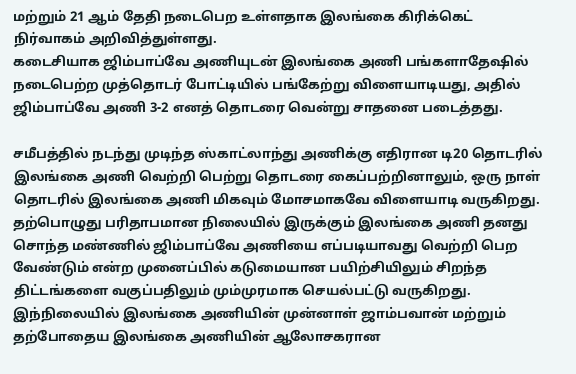மற்றும் 21 ஆம் தேதி நடைபெற உள்ளதாக இலங்கை கிரிக்கெட் நிர்வாகம் அறிவித்துள்ளது.
கடைசியாக ஜிம்பாப்வே அணியுடன் இலங்கை அணி பங்களாதேஷில் நடைபெற்ற முத்தொடர் போட்டியில் பங்கேற்று விளையாடியது, அதில் ஜிம்பாப்வே அணி 3-2 எனத் தொடரை வென்று சாதனை படைத்தது.

சமீபத்தில் நடந்து முடிந்த ஸ்காட்லாந்து அணிக்கு எதிரான டி20 தொடரில் இலங்கை அணி வெற்றி பெற்று தொடரை கைப்பற்றினாலும், ஒரு நாள் தொடரில் இலங்கை அணி மிகவும் மோசமாகவே விளையாடி வருகிறது.
தற்பொழுது பரிதாபமான நிலையில் இருக்கும் இலங்கை அணி தனது சொந்த மண்ணில் ஜிம்பாப்வே அணியை எப்படியாவது வெற்றி பெற வேண்டும் என்ற முனைப்பில் கடுமையான பயிற்சியிலும் சிறந்த திட்டங்களை வகுப்பதிலும் மும்முரமாக செயல்பட்டு வருகிறது.
இந்நிலையில் இலங்கை அணியின் முன்னாள் ஜாம்பவான் மற்றும் தற்போதைய இலங்கை அணியின் ஆலோசகரான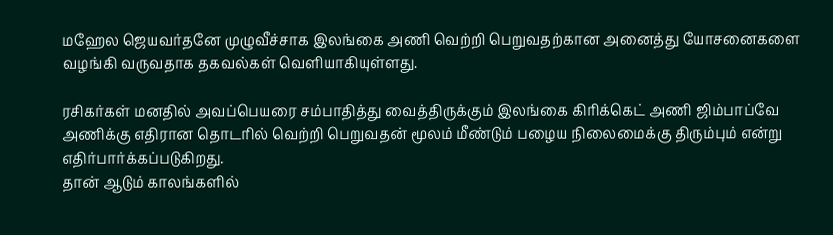மஹேல ஜெயவர்தனே முழுவீச்சாக இலங்கை அணி வெற்றி பெறுவதற்கான அனைத்து யோசனைகளை வழங்கி வருவதாக தகவல்கள் வெளியாகியுள்ளது.

ரசிகர்கள் மனதில் அவப்பெயரை சம்பாதித்து வைத்திருக்கும் இலங்கை கிரிக்கெட் அணி ஜிம்பாப்வே அணிக்கு எதிரான தொடரில் வெற்றி பெறுவதன் மூலம் மீண்டும் பழைய நிலைமைக்கு திரும்பும் என்று எதிர்பார்க்கப்படுகிறது.
தான் ஆடும் காலங்களில்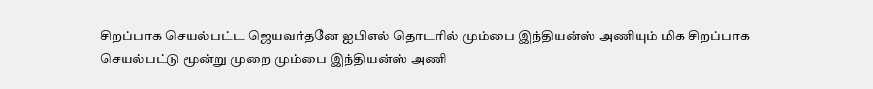சிறப்பாக செயல்பட்ட ஜெயவர்தனே ஐபிஎல் தொடரில் மும்பை இந்தியன்ஸ் அணியும் மிக சிறப்பாக செயல்பட்டு மூன்று முறை மும்பை இந்தியன்ஸ் அணி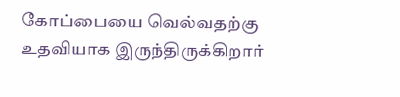கோப்பையை வெல்வதற்கு உதவியாக இருந்திருக்கிறார்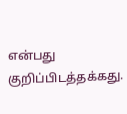என்பது குறிப்பிடத்தக்கது.